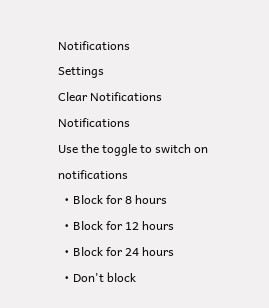Notifications
Settings
Clear Notifications
Notifications
Use the toggle to switch on notifications
  • Block for 8 hours
  • Block for 12 hours
  • Block for 24 hours
  • Don't block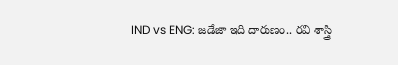IND vs ENG: జడేజా ఇది దారుణం.. రవి శాస్త్రి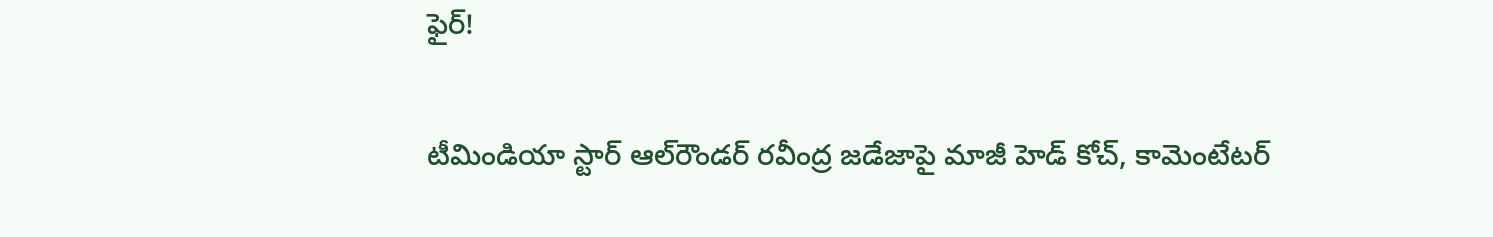ఫైర్!

టీమిండియా స్టార్ ఆల్‌రౌండర్ రవీంద్ర జడేజాపై మాజీ హెడ్ కోచ్, కామెంటేటర్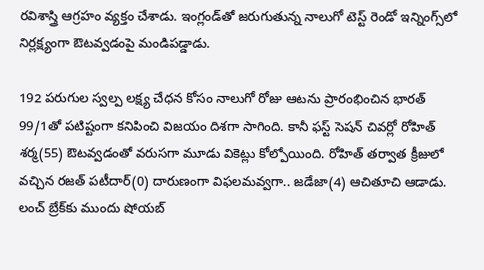రవిశాస్త్రి ఆగ్రహం వ్యక్తం చేశాడు. ఇంగ్లం‌డ్‌తో జరుగుతున్న నాలుగో టెస్ట్‌ రెండో ఇన్నింగ్స్‌లో నిర్లక్ష్యంగా ఔటవ్వడంపై మండిపడ్డాడు.

192 పరుగుల స్వల్ప లక్ష్య చేధన కోసం నాలుగో రోజు ఆటను ప్రారంభించిన భారత్ 99/1తో పటిష్టంగా కనిపించి విజయం దిశగా సాగింది. కానీ ఫస్ట్ సెషన్ చివర్లో రోహిత్ శర్మ(55) ఔటవ్వడంతో వరుసగా మూడు వికెట్లు కోల్పోయింది. రోహిత్ తర్వాత క్రీజులో వచ్చిన రజత్ పటీదార్(0) దారుణంగా విఫలమవ్వగా.. జడేజా(4) ఆచితూచి ఆడాడు. లంచ్ బ్రేక్‌కు ముందు షోయబ్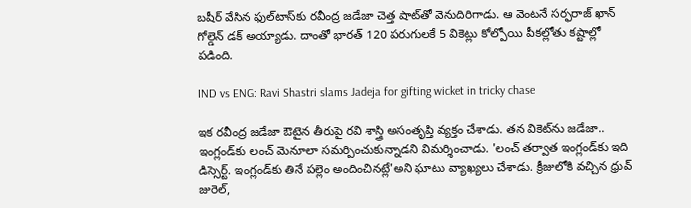బషీర్ వేసిన ఫుల్‌టాస్‌కు రవీంద్ర జడేజా చెత్త షాట్‌తో వెనుదిరిగాడు. ఆ వెంటనే సర్ఫరాజ్ ఖాన్ గోల్డెన్ డక్ అయ్యాడు. దాంతో భారత్ 120 పరుగులకే 5 వికెట్లు కోల్పోయి పీకల్లోతు కష్టాల్లో పడింది.

IND vs ENG: Ravi Shastri slams Jadeja for gifting wicket in tricky chase

ఇక రవీంద్ర జడేజా ఔటైన తీరుపై రవి శాస్త్రి అసంతృప్తి వ్యక్తం చేశాడు. తన వికెట్‌ను జడేజా.. ఇంగ్లండ్‌కు లంచ్ మెనూలా సమర్పించుకున్నాడని విమర్శించాడు. 'లంచ్ తర్వాత ఇంగ్లండ్‌కు ఇది డిస్సెర్ట్. ఇంగ్లండ్‌కు తినే పల్లెం అందించినట్లే'అని ఘాటు వ్యాఖ్యలు చేశాడు. క్రీజులోకి వచ్చిన ధ్రువ్ జురెల్,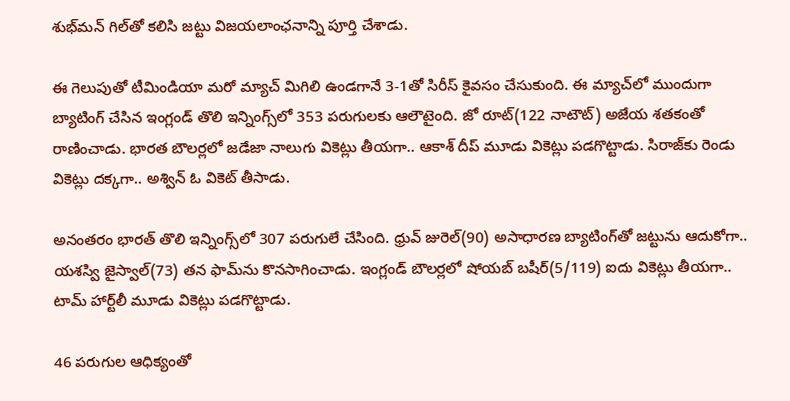శుభ్‌మన్ గిల్‌తో కలిసి జట్టు విజయలాంఛనాన్ని పూర్తి చేశాడు.

ఈ గెలుపుతో టీమిండియా మరో మ్యాచ్ మిగిలి ఉండగానే 3-1తో సిరీస్ కైవసం చేసుకుంది. ఈ మ్యాచ్‌లో ముందుగా బ్యాటింగ్ చేసిన ఇంగ్లండ్ తొలి ఇన్నింగ్స్‌లో 353 పరుగులకు ఆలౌటైంది. జో రూట్(122 నాటౌట్) అజేయ శతకంతో రాణించాడు. భారత బౌలర్లలో జడేజా నాలుగు వికెట్లు తీయగా.. ఆకాశ్ దీప్ మూడు వికెట్లు పడగొట్టాడు. సిరాజ్‌కు రెండు వికెట్లు దక్కగా.. అశ్విన్ ఓ వికెట్ తీసాడు.

అనంతరం భారత్ తొలి ఇన్నింగ్స్‌లో 307 పరుగులే చేసింది. ధ్రువ్ జురెల్(90) అసాధారణ బ్యాటింగ్‌తో జట్టును ఆదుకోగా.. యశస్వి జైస్వాల్(73) తన ఫామ్‌ను కొనసాగించాడు. ఇంగ్లండ్ బౌలర్లలో షోయబ్ బషీర్(5/119) ఐదు వికెట్లు తీయగా.. టామ్ హార్ట్‌లీ మూడు వికెట్లు పడగొట్టాడు.

46 పరుగుల ఆధిక్యంతో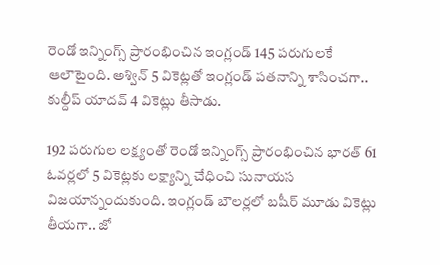రెండో ఇన్నింగ్స్ ప్రారంభించిన ఇంగ్లండ్ 145 పరుగులకే ఆలౌటైంది. అశ్విన్ 5 వికెట్లతో ఇంగ్లండ్ పతనాన్ని శాసించగా.. కుల్దీప్ యాదవ్ 4 వికెట్లు తీసాడు.

192 పరుగుల లక్ష్యంతో రెండో ఇన్నింగ్స్ ప్రారంభించిన భారత్ 61 ఓవర్లలో 5 వికెట్లకు లక్ష్యాన్ని చేధించి సునాయస విజయాన్నందుకుంది. ఇంగ్లండ్ బౌలర్లలో బషీర్ మూడు వికెట్లు తీయగా.. జో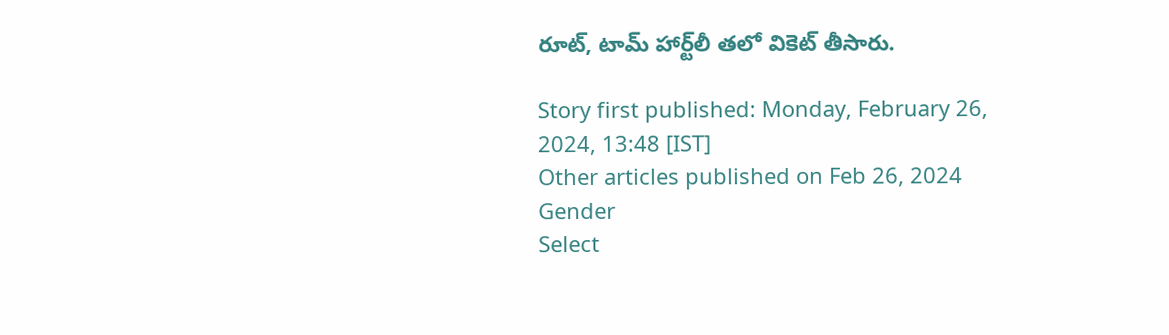రూట్, టామ్ హార్ట్‌లీ తలో వికెట్ తీసారు.

Story first published: Monday, February 26, 2024, 13:48 [IST]
Other articles published on Feb 26, 2024
Gender
Select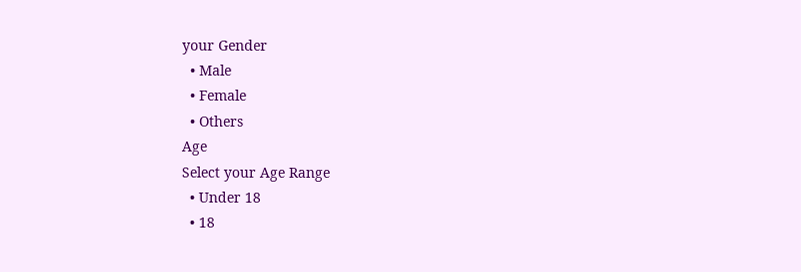your Gender
  • Male
  • Female
  • Others
Age
Select your Age Range
  • Under 18
  • 18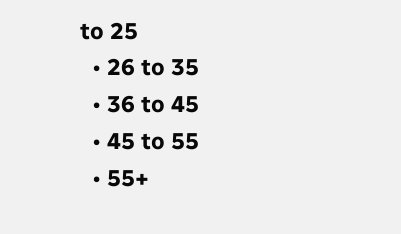to 25
  • 26 to 35
  • 36 to 45
  • 45 to 55
  • 55+